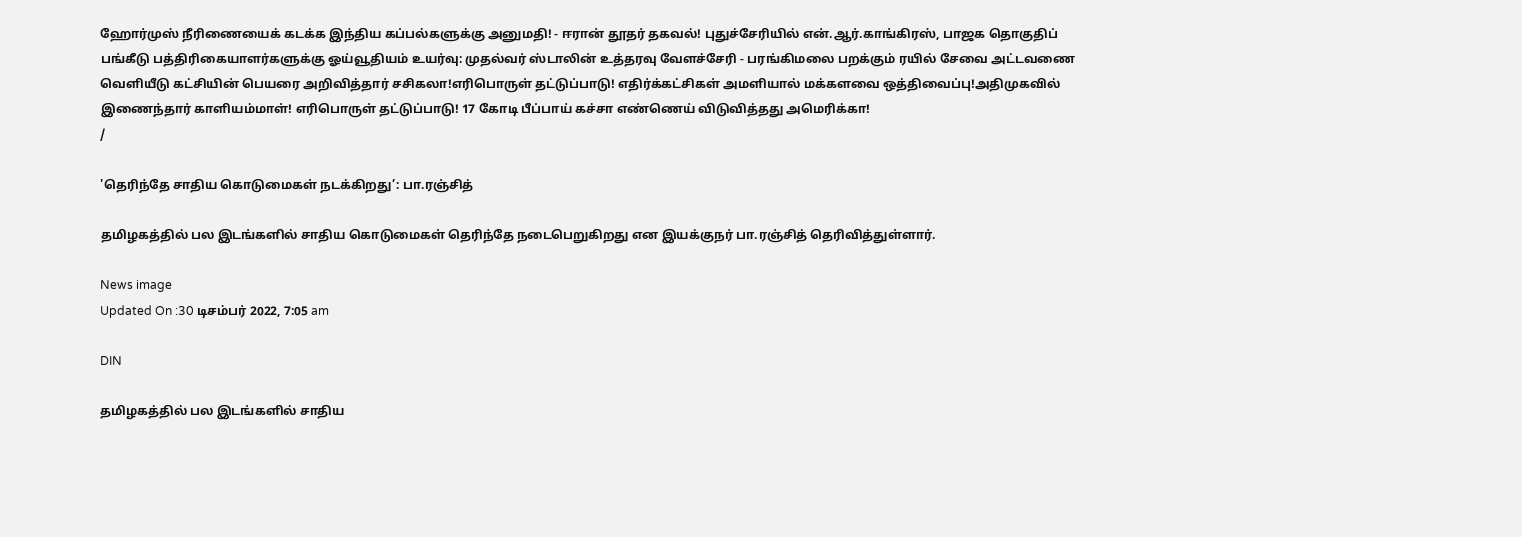ஹோர்முஸ் நீரிணையைக் கடக்க இந்திய கப்பல்களுக்கு அனுமதி! - ஈரான் தூதர் தகவல்! புதுச்சேரியில் என்.ஆர்.காங்கிரஸ், பாஜக தொகுதிப் பங்கீடு பத்திரிகையாளர்களுக்கு ஓய்வூதியம் உயர்வு: முதல்வர் ஸ்டாலின் உத்தரவு வேளச்சேரி - பரங்கிமலை பறக்கும் ரயில் சேவை அட்டவணை வெளியீடு கட்சியின் பெயரை அறிவித்தார் சசிகலா!எரிபொருள் தட்டுப்பாடு! எதிர்க்கட்சிகள் அமளியால் மக்களவை ஒத்திவைப்பு!அதிமுகவில் இணைந்தார் காளியம்மாள்! எரிபொருள் தட்டுப்பாடு! 17 கோடி பீப்பாய் கச்சா எண்ணெய் விடுவித்தது அமெரிக்கா!
/

'தெரிந்தே சாதிய கொடுமைகள் நடக்கிறது’: பா.ரஞ்சித்

தமிழகத்தில் பல இடங்களில் சாதிய கொடுமைகள் தெரிந்தே நடைபெறுகிறது என இயக்குநர் பா.ரஞ்சித் தெரிவித்துள்ளார்.

News image
Updated On :30 டிசம்பர் 2022, 7:05 am

DIN

தமிழகத்தில் பல இடங்களில் சாதிய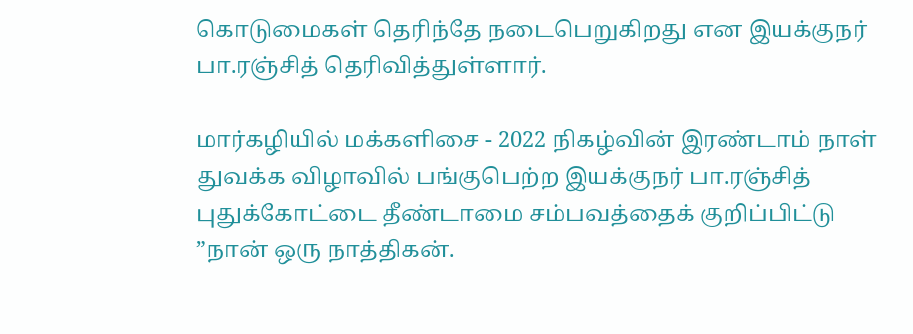கொடுமைகள் தெரிந்தே நடைபெறுகிறது என இயக்குநர் பா.ரஞ்சித் தெரிவித்துள்ளார்.

மார்கழியில் மக்களிசை - 2022 நிகழ்வின் இரண்டாம் நாள் துவக்க விழாவில் பங்குபெற்ற இயக்குநர் பா.ரஞ்சித் புதுக்கோட்டை தீண்டாமை சம்பவத்தைக் குறிப்பிட்டு ”நான் ஒரு நாத்திகன்.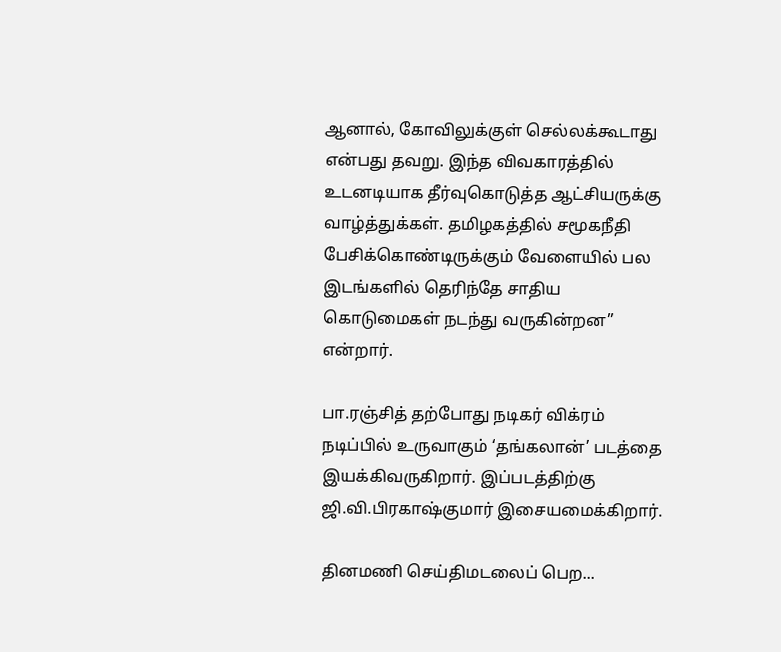ஆனால், கோவிலுக்குள் செல்லக்கூடாது என்பது தவறு. இந்த விவகாரத்தில் உடனடியாக தீர்வுகொடுத்த ஆட்சியருக்கு வாழ்த்துக்கள். தமிழகத்தில் சமூகநீதி பேசிக்கொண்டிருக்கும் வேளையில் பல இடங்களில் தெரிந்தே சாதிய கொடுமைகள் நடந்து வருகின்றன” என்றார்.

பா.ரஞ்சித் தற்போது நடிகர் விக்ரம் நடிப்பில் உருவாகும் ‘தங்கலான்’ படத்தை இயக்கிவருகிறார். இப்படத்திற்கு ஜி.வி.பிரகாஷ்குமார் இசையமைக்கிறார்.

தினமணி செய்திமடலைப் பெற...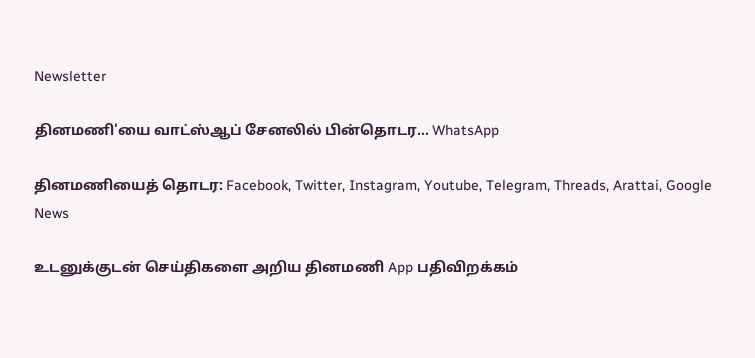Newsletter

தினமணி'யை வாட்ஸ்ஆப் சேனலில் பின்தொடர... WhatsApp

தினமணியைத் தொடர: Facebook, Twitter, Instagram, Youtube, Telegram, Threads, Arattai, Google News

உடனுக்குடன் செய்திகளை அறிய தினமணி App பதிவிறக்கம்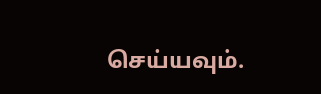செய்யவும்.